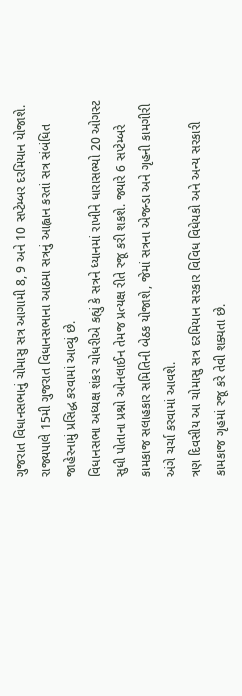ગુજરાત વિધાનસભાનું ચોમાસુ સત્ર આગામી 8, 9 અને 10 સપ્ટેમ્બર દરમિયાન યોજાશે. રાજ્યપાલે 15મી ગુજરાત વિધાનસભાના આઠમા સત્રનું આહ્વાન કરતાં સત્ર સંબંધિત જાહેરનામું પ્રસિદ્ધ કરવામાં આવ્યું છે.
વિધાનસભા અધ્યક્ષ શંકર ચોધરીએ કહ્યું કે સત્રને ધ્યાનમાં રાખીને ધારાસભ્યો 20 ઓગસ્ટ સુધી પોતાના પ્રશ્નો ઓનલાઈન તેમજ પ્રત્યક્ષ રીતે રજૂ કરી શકશે. જ્યારે 6 સપ્ટેમ્બરે કામકાજ સલાહકાર સમિતિની બેઠક યોજાશે, જેમાં સત્રના એજન્ડા અને ગૃહની કામગીરી અંગે ચર્ચા કરવામાં આવશે.
ત્રણ દિવસીય આ ચોમાસુ સત્ર દરમિયાન સરકાર વિવિધ વિધેયકો અને અન્ય સરકારી કામકાજ ગૃહમાં રજૂ કરે તેવી શક્યતા છે.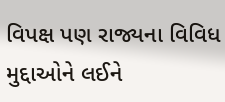વિપક્ષ પણ રાજ્યના વિવિધ મુદ્દાઓને લઈને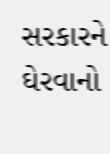સરકારને ઘેરવાનો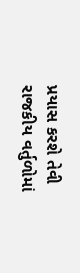પ્રયાસ કરશે તેવી રાજકીય વર્તુળોમાં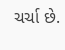ચર્ચા છે.